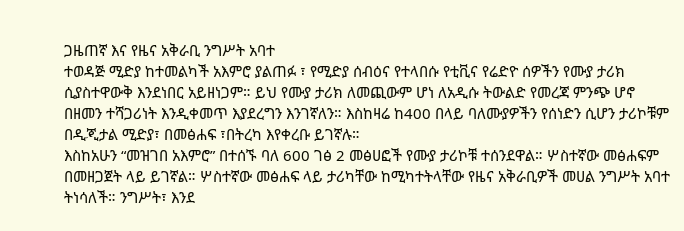ጋዜጠኛ እና የዜና አቅራቢ ንግሥት አባተ
ተወዳጅ ሚድያ ከተመልካች አእምሮ ያልጠፉ ፣ የሚድያ ሰብዕና የተላበሱ የቲቪና የሬድዮ ሰዎችን የሙያ ታሪክ ሲያስተዋውቅ እንደነበር አይዘነጋም። ይህ የሙያ ታሪክ ለመጪውም ሆነ ለአዲሱ ትውልድ የመረጃ ምንጭ ሆኖ በዘመን ተሻጋሪነት እንዲቀመጥ እያደረግን እንገኛለን። እስከዛሬ ከ400 በላይ ባለሙያዎችን የሰነድን ሲሆን ታሪኮቹም በዲጂታል ሚድያ፣ በመፅሐፍ ፣በትረካ እየቀረቡ ይገኛሉ።
እስከአሁን “መዝገበ አእምሮ” በተሰኙ ባለ 600 ገፅ 2 መፅሀፎች የሙያ ታሪኮቹ ተሰንደዋል። ሦስተኛው መፅሐፍም በመዘጋጀት ላይ ይገኛል። ሦስተኛው መፅሐፍ ላይ ታሪካቸው ከሚካተትላቸው የዜና አቅራቢዎች መሀል ንግሥት አባተ ትነሳለች። ንግሥት፣ እንደ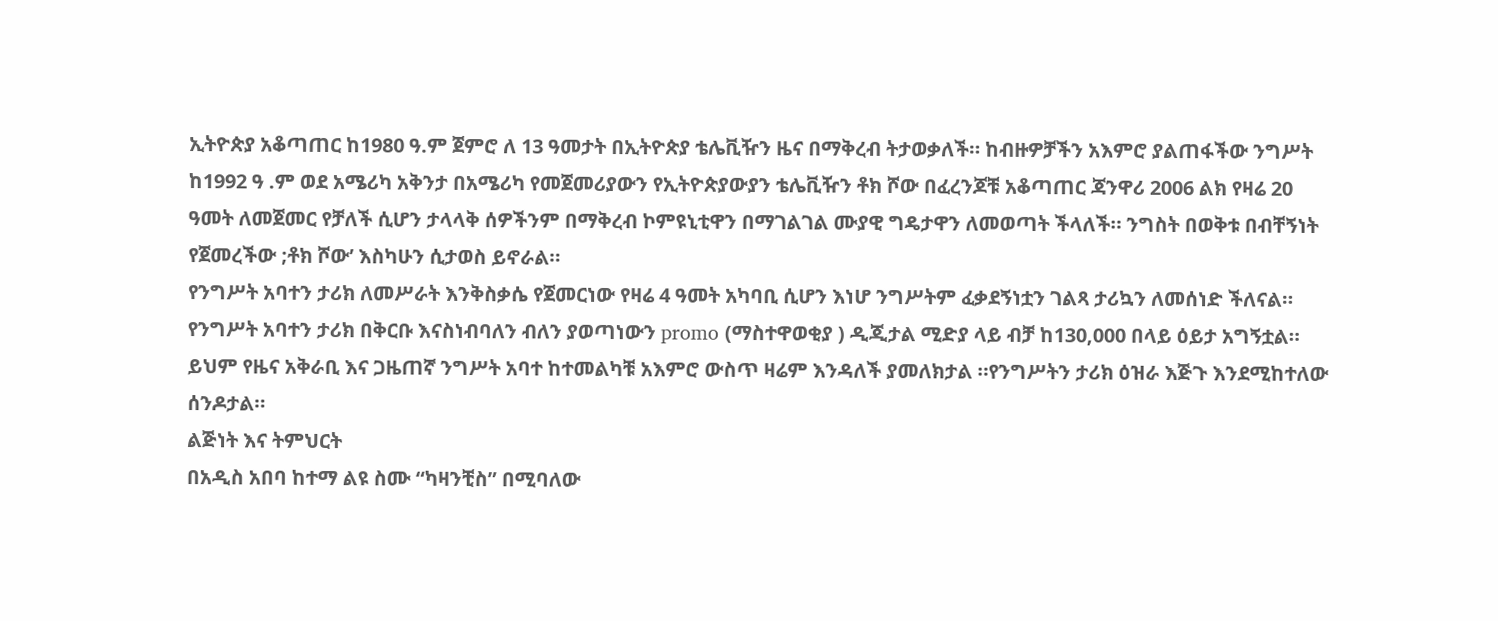ኢትዮጵያ አቆጣጠር ከ1980 ዓ.ም ጀምሮ ለ 13 ዓመታት በኢትዮጵያ ቴሌቪዥን ዜና በማቅረብ ትታወቃለች። ከብዙዎቻችን አእምሮ ያልጠፋችው ንግሥት ከ1992 ዓ .ም ወደ አሜሪካ አቅንታ በአሜሪካ የመጀመሪያውን የኢትዮጵያውያን ቴሌቪዥን ቶክ ሾው በፈረንጆቹ አቆጣጠር ጃንዋሪ 2006 ልክ የዛሬ 20 ዓመት ለመጀመር የቻለች ሲሆን ታላላቅ ሰዎችንም በማቅረብ ኮምዩኒቲዋን በማገልገል ሙያዊ ግዴታዋን ለመወጣት ችላለች። ንግስት በወቅቱ በብቸኝነት የጀመረችው ;ቶክ ሾው’ እስካሁን ሲታወስ ይኖራል።
የንግሥት አባተን ታሪክ ለመሥራት እንቅስቃሴ የጀመርነው የዛሬ 4 ዓመት አካባቢ ሲሆን እነሆ ንግሥትም ፈቃደኝነቷን ገልጻ ታሪኳን ለመሰነድ ችለናል። የንግሥት አባተን ታሪክ በቅርቡ እናስነብባለን ብለን ያወጣነውን promo (ማስተዋወቂያ ) ዲጂታል ሚድያ ላይ ብቻ ከ130,000 በላይ ዕይታ አግኝቷል። ይህም የዜና አቅራቢ እና ጋዜጠኛ ንግሥት አባተ ከተመልካቹ አእምሮ ውስጥ ዛሬም እንዳለች ያመለክታል ።የንግሥትን ታሪክ ዕዝራ እጅጉ እንደሚከተለው ሰንዶታል።
ልጅነት እና ትምህርት
በአዲስ አበባ ከተማ ልዩ ስሙ “ካዛንቺስ” በሚባለው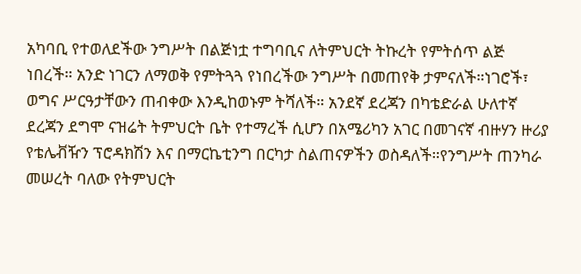አካባቢ የተወለደችው ንግሥት በልጅነቷ ተግባቢና ለትምህርት ትኩረት የምትሰጥ ልጅ ነበረች። አንድ ነገርን ለማወቅ የምትጓጓ የነበረችው ንግሥት በመጠየቅ ታምናለች።ነገሮች፣ ወግና ሥርዓታቸውን ጠብቀው እንዲከወኑም ትሻለች። አንደኛ ደረጃን በካቴድራል ሁለተኛ ደረጃን ደግሞ ናዝሬት ትምህርት ቤት የተማረች ሲሆን በአሜሪካን አገር በመገናኛ ብዙሃን ዙሪያ የቴሌቭዥን ፕሮዳክሽን እና በማርኬቲንግ በርካታ ስልጠናዎችን ወስዳለች።የንግሥት ጠንካራ መሠረት ባለው የትምህርት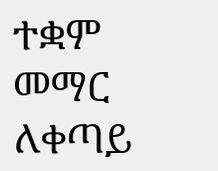ተቋም መማር ለቀጣይ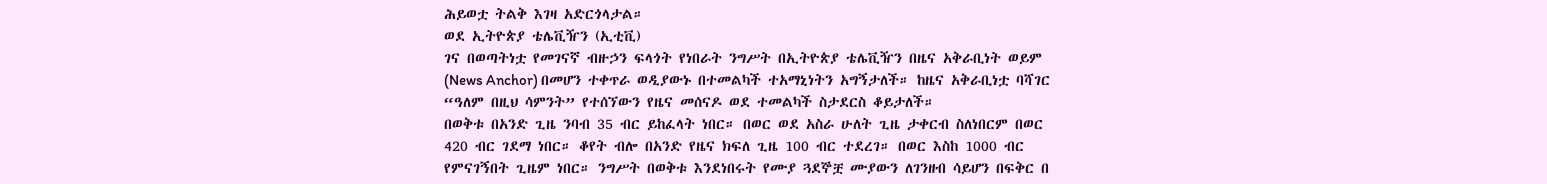ሕይወቷ ትልቅ እገዛ አድርጎላታል።
ወደ ኢትዮጵያ ቴሌቪዥን (ኢቲቪ)
ገና በወጣትነቷ የመገናኛ ብዙኃን ፍላጎት የነበራት ንግሥት በኢትዮጵያ ቴሌቪዥን በዜና አቅራቢነት ወይም (News Anchor) በመሆን ተቀጥራ ወዲያውኑ በተመልካች ተአማኒነትን አግኝታለች። ከዜና አቅራቢነቷ ባሻገር “ዓለም በዚህ ሳምንት” የተሰኘውን የዜና መሰናዶ ወደ ተመልካች ስታደርስ ቆይታለች።
በወቅቱ በአንድ ጊዜ ንባብ 35 ብር ይከፈላት ነበር። በወር ወደ አስራ ሁለት ጊዜ ታቀርብ ስለነበርም በወር 420 ብር ገደማ ነበር። ቆየት ብሎ በአንድ የዜና ክፍለ ጊዜ 100 ብር ተደረገ። በወር እስከ 1000 ብር የምናገኝበት ጊዜም ነበር። ንግሥት በወቅቱ እንደነበሩት የሙያ ጓደኞቿ ሙያውን ለገንዘብ ሳይሆን በፍቅር በ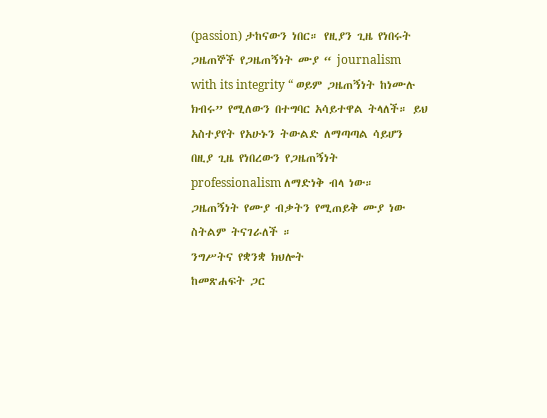(passion) ታከናውን ነበር። የዚያን ጊዜ የነበሩት ጋዜጠኞች የጋዜጠኝነት ሙያ “ journalism with its integrity “ ወይም ጋዜጠኝነት ከነሙሉ ክብሩ” የሚለውን በተግባር አሳይተዋል ትላለች። ይህ አስተያየት የአሁኑን ትውልድ ለማጣጣል ሳይሆን በዚያ ጊዜ የነበረውን የጋዜጠኝነት professionalism ለማድነቅ ብላ ነው። ጋዜጠኝነት የሙያ ብቃትን የሚጠይቅ ሙያ ነው ስትልም ትናገራለች ።
ንግሥትና የቋንቋ ክህሎት
ከመጽሐፍት ጋር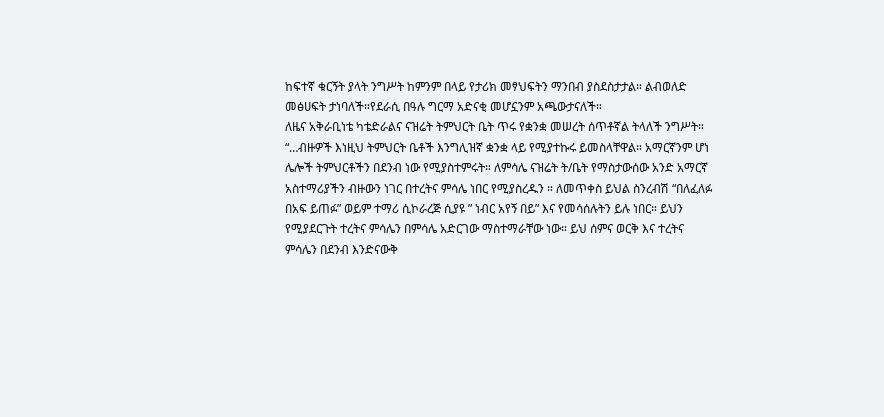ከፍተኛ ቁርኝት ያላት ንግሥት ከምንም በላይ የታሪክ መፃህፍትን ማንበብ ያስደስታታል። ልብወለድ መፅሀፍት ታነባለች።የደራሲ በዓሉ ግርማ አድናቂ መሆኗንም አጫውታናለች።
ለዜና አቅራቢነቴ ካቴድራልና ናዝሬት ትምህርት ቤት ጥሩ የቋንቋ መሠረት ሰጥቶኛል ትላለች ንግሥት።
“…ብዙዎች እነዚህ ትምህርት ቤቶች እንግሊዝኛ ቋንቋ ላይ የሚያተኩሩ ይመስላቸዋል። አማርኛንም ሆነ ሌሎች ትምህርቶችን በደንብ ነው የሚያስተምሩት። ለምሳሌ ናዝሬት ት/ቤት የማስታውሰው አንድ አማርኛ አስተማሪያችን ብዙውን ነገር በተረትና ምሳሌ ነበር የሚያስረዱን ። ለመጥቀስ ይህል ስንረብሽ “በለፈለፉ በአፍ ይጠፉ” ወይም ተማሪ ሲኮራረጅ ሲያዩ ” ነብር አየኝ በይ” እና የመሳሰሉትን ይሉ ነበር። ይህን የሚያደርጉት ተረትና ምሳሌን በምሳሌ አድርገው ማስተማራቸው ነው። ይህ ሰምና ወርቅ እና ተረትና ምሳሌን በደንብ እንድናውቅ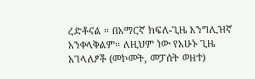ረድቶናል ። በአማርኛ ክፍለ-ጊዜ እንግሊዝኛ አንቀላቅልም። ለዚህም ነው የአሁኑ ጊዜ አገላለፆች (መኮመት, መፓሰት ወዘተ)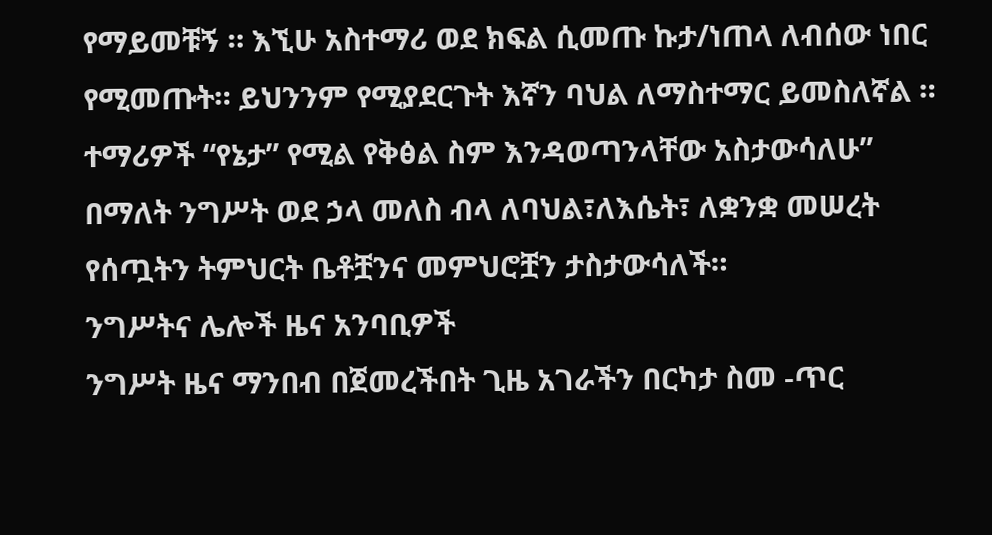የማይመቹኝ ። እኚሁ አስተማሪ ወደ ክፍል ሲመጡ ኩታ/ነጠላ ለብሰው ነበር የሚመጡት። ይህንንም የሚያደርጉት እኛን ባህል ለማስተማር ይመስለኛል ። ተማሪዎች “የኔታ” የሚል የቅፅል ስም እንዳወጣንላቸው አስታውሳለሁ” በማለት ንግሥት ወደ ኃላ መለስ ብላ ለባህል፣ለእሴት፣ ለቋንቋ መሠረት የሰጧትን ትምህርት ቤቶቿንና መምህሮቿን ታስታውሳለች።
ንግሥትና ሌሎች ዜና አንባቢዎች
ንግሥት ዜና ማንበብ በጀመረችበት ጊዜ አገራችን በርካታ ስመ -ጥር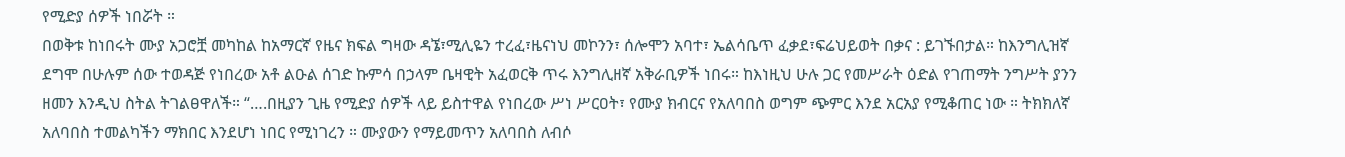የሚድያ ሰዎች ነበሯት ።
በወቅቱ ከነበሩት ሙያ አጋሮቿ መካከል ከአማርኛ የዜና ክፍል ግዛው ዳኜ፣ሚሊዬን ተረፈ፣ዜናነህ መኮንን፣ ሰሎሞን አባተ፣ ኤልሳቤጥ ፈቃደ፣ፍሬህይወት በቃና : ይገኙበታል። ከእንግሊዝኛ ደግሞ በሁሉም ሰው ተወዳጅ የነበረው አቶ ልዑል ሰገድ ኩምሳ በኃላም ቤዛዊት አፈወርቅ ጥሩ እንግሊዘኛ አቅራቢዎች ነበሩ። ከእነዚህ ሁሉ ጋር የመሥራት ዕድል የገጠማት ንግሥት ያንን ዘመን እንዲህ ስትል ትገልፀዋለች። “….በዚያን ጊዜ የሚድያ ሰዎች ላይ ይስተዋል የነበረው ሥነ ሥርዐት፣ የሙያ ክብርና የአለባበስ ወግም ጭምር እንደ አርአያ የሚቆጠር ነው ። ትክክለኛ አለባበስ ተመልካችን ማክበር እንደሆነ ነበር የሚነገረን ። ሙያውን የማይመጥን አለባበስ ለብሶ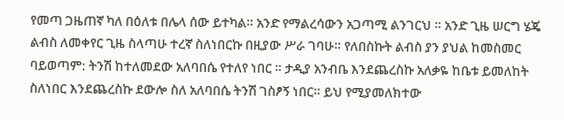የመጣ ጋዜጠኛ ካለ በዕለቱ በሌላ ሰው ይተካል። አንድ የማልረሳውን አጋጣሚ ልንገርህ ። አንድ ጊዜ ሠርግ ሄጄ ልብስ ለመቀየር ጊዜ ስላጣሁ ተረኛ ስለነበርኩ በዚያው ሥራ ገባሁ። የለበስኩት ልብስ ያን ያህል ከመስመር ባይወጣም: ትንሽ ከተለመደው አለባበሴ የተለየ ነበር ። ታዲያ አንብቤ እንደጨረስኩ አለቃዬ ከቤቱ ይመለከት ስለነበር እንደጨረስኩ ደውሎ ስለ አለባበሴ ትንሽ ገስፆኝ ነበር። ይህ የሚያመለክተው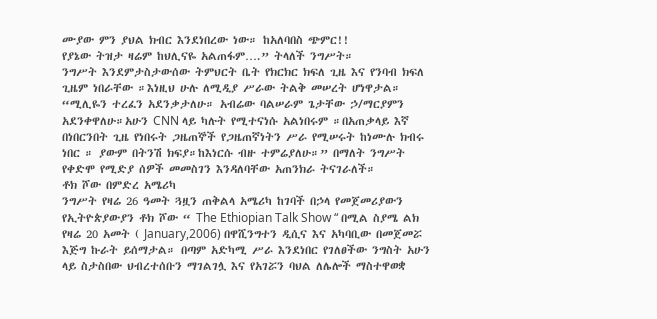ሙያው ምን ያህል ክብር እንደነበረው ነው። ከአለባበስ ጭምር!!
የያኔው ትዝታ ዛሬም ከህሊናዬ አልጠፋም….” ትላለች ንግሥት።
ንግሥት እንደምታስታውሰው ትምህርት ቤት የክርክር ክፍለ ጊዜ እና የንባብ ክፍለ ጊዜም ነበራቸው ።እነዚህ ሁሉ ለሚዲያ ሥራው ትልቅ መሠረት ሆነዋታል።
“ሚሊዬን ተረፈን አደንቃታለሁ። አብሬው ባልሠራም ጌታቸው ኃ/ማርያምን አደንቀዋለሁ።አሁን CNN ላይ ካሉት የሚተናነሱ አልነበሩም ።በአጠቃላይ እኛ በነበርንበት ጊዜ የነበሩት ጋዜጠኞች የጋዜጠኛነትን ሥራ የሚሠሩት ከነሙሉ ክብሩ ነበር ። ያውም በትንሽ ክፍያ።ከእነርሱ ብዙ ተምሬያለሁ።” በማለት ንግሥት የቀድሞ የሚድያ ሰዎች መመስገን እንዳለባቸው አጠንክራ ትናገራለች።
ቶክ ሾው በምድረ አሜሪካ
ንግሥት የዛሬ 26 ዓመት ጓዟን ጠቅልላ አሜሪካ ከገባች በኃላ የመጀመሪያውን የኢትዮጵያውያን ቶክ ሾው “ The Ethiopian Talk Show “ በሚል ስያሜ ልክ የዛሬ 20 አመት ( January,2006) በዋሺንግተን ዲሲና እና አካባቢው በመጀመሯ እጅግ ኩራት ይሰማታል። በጣም አድካሚ ሥራ እንደነበር የገለፀችው ንግስት አሁን ላይ ስታስበው ህብረተሰቡን ማገልገሏ እና የአገሯን ባህል ለሌሎች ማስተዋወቋ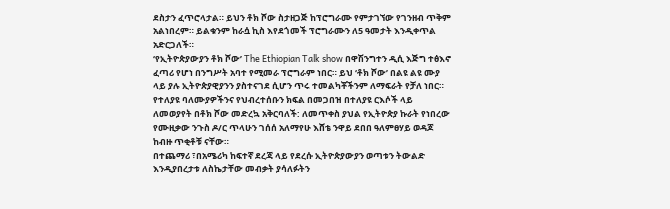ደስታን ፈጥሮላታል። ይህን ቶክ ሾው ስታዘጋጅ ከፕሮግራሙ የምታገኘው የገንዘብ ጥቅም አልነበረም። ይልቁንም ከራሷ ኪስ እየደጎመች ፕሮግራሙን ለ5 ዓመታት እንዲቀጥል አድርጋለች።
‘የኢትዮጵያውያን ቶክ ሾው’ The Ethiopian Talk show በዋሽንግተን ዲሲ እጅግ ተፅእኖ ፈጣሪ የሆነ በንግሥት አባተ የሚመራ ፕሮግራም ነበር። ይህ ‘ቶክ ሾው’ በልዩ ልዩ ሙያ ላይ ያሉ ኢትዮጵያዊያንን ያስተናገደ ሲሆን ጥሩ ተመልካቾችንም ለማፍራት የቻለ ነበር።
የተለያዩ ባለሙያዎችንና የህብረተሰቡን ክፍል በመጋበዝ በተለያዩ ርእሶች ላይ ለመወያየት በቶክ ሾው መድረኳ አቅርባለች: ለመጥቀስ ያህል የኢትዮጵያ ኩራት የነበረው የሙዚቃው ንጉስ ዶ/ር ጥላሁን ገሰሰ አለማየሁ እሸቴ ንዋይ ደበበ ዓለምፀሃይ ወዳጆ ከብዙ ጥቂቶቹ ናቸው።
በተጨማሪ ፣በአሜሪካ ከፍተኛ ደረጃ ላይ የደረሱ ኢትዮጵያውያን ወጣቱን ትውልድ እንዲያበረታቱ ለስኬታቸው መብቃት ያሳለፉትን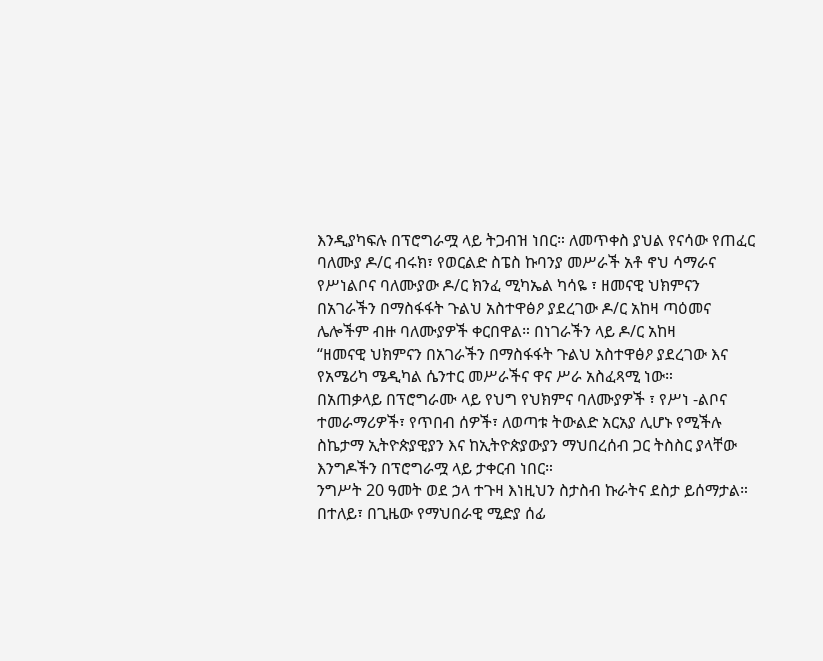እንዲያካፍሉ በፕሮግራሟ ላይ ትጋብዝ ነበር። ለመጥቀስ ያህል የናሳው የጠፈር ባለሙያ ዶ/ር ብሩክ፣ የወርልድ ስፔስ ኩባንያ መሥራች አቶ ኖህ ሳማራና የሥነልቦና ባለሙያው ዶ/ር ክንፈ ሚካኤል ካሳዬ ፣ ዘመናዊ ህክምናን በአገራችን በማስፋፋት ጉልህ አስተዋፅዖ ያደረገው ዶ/ር አከዛ ጣዕመና ሌሎችም ብዙ ባለሙያዎች ቀርበዋል። በነገራችን ላይ ዶ/ር አከዛ
“ዘመናዊ ህክምናን በአገራችን በማስፋፋት ጉልህ አስተዋፅዖ ያደረገው እና የአሜሪካ ሜዲካል ሴንተር መሥራችና ዋና ሥራ አስፈጻሚ ነው።
በአጠቃላይ በፕሮግራሙ ላይ የህግ የህክምና ባለሙያዎች ፣ የሥነ -ልቦና ተመራማሪዎች፣ የጥበብ ሰዎች፣ ለወጣቱ ትውልድ አርአያ ሊሆኑ የሚችሉ ስኬታማ ኢትዮጵያዊያን እና ከኢትዮጵያውያን ማህበረሰብ ጋር ትስስር ያላቸው እንግዶችን በፕሮግራሟ ላይ ታቀርብ ነበር።
ንግሥት 20 ዓመት ወደ ኃላ ተጉዛ እነዚህን ስታስብ ኩራትና ደስታ ይሰማታል።
በተለይ፣ በጊዜው የማህበራዊ ሚድያ ሰፊ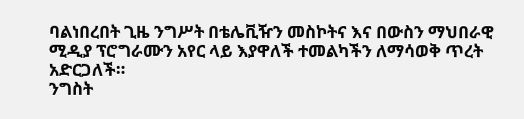ባልነበረበት ጊዜ ንግሥት በቴሌቪዥን መስኮትና እና በውስን ማህበራዊ ሚዲያ ፕሮግራሙን አየር ላይ እያዋለች ተመልካችን ለማሳወቅ ጥረት አድርጋለች።
ንግስት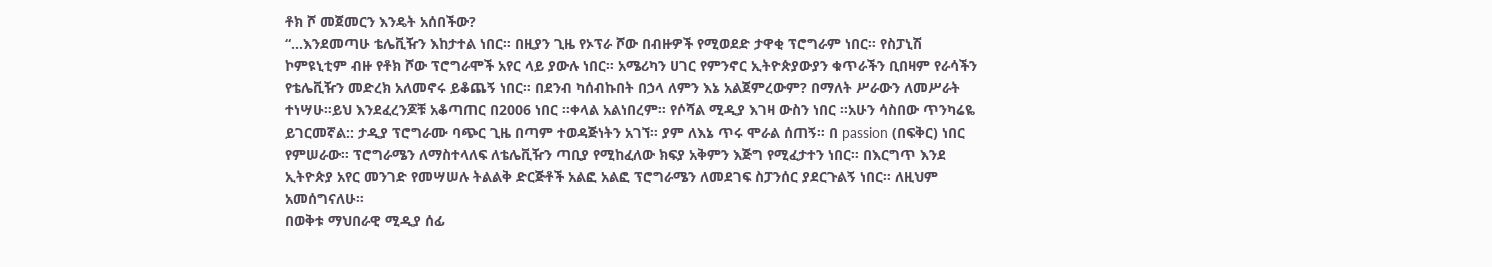ቶክ ሾ መጀመርን እንዴት አሰበችው?
“…እንደመጣሁ ቴሌቪዥን እከታተል ነበር። በዚያን ጊዜ የኦፕራ ሾው በብዙዎች የሚወደድ ታዋቂ ፕሮግራም ነበር። የስፓኒሽ ኮምዩኒቲም ብዙ የቶክ ሾው ፕሮግራሞች አየር ላይ ያውሉ ነበር። አሜሪካን ሀገር የምንኖር ኢትዮጵያውያን ቁጥራችን ቢበዛም የራሳችን የቴሌቪዥን መድረክ አለመኖሩ ይቆጨኝ ነበር። በደንብ ካሰብኩበት በኃላ ለምን እኔ አልጀምረውም? በማለት ሥራውን ለመሥራት ተነሣሁ።ይህ እንደፈረንጆቹ አቆጣጠር በ2006 ነበር ።ቀላል አልነበረም። የሶሻል ሚዲያ እገዛ ውስን ነበር ።አሁን ሳስበው ጥንካሬዬ ይገርመኛል:: ታዲያ ፕሮግራሙ ባጭር ጊዜ በጣም ተወዳጅነትን አገኘ። ያም ለእኔ ጥሩ ሞራል ሰጠኝ። በ passion (በፍቅር) ነበር የምሠራው። ፕሮግራሜን ለማስተላለፍ ለቴሌቪዥን ጣቢያ የሚከፈለው ክፍያ አቅምን እጅግ የሚፈታተን ነበር። በእርግጥ እንደ ኢትዮጵያ አየር መንገድ የመሣሠሉ ትልልቅ ድርጅቶች አልፎ አልፎ ፕሮግራሜን ለመደገፍ ስፓንሰር ያደርጉልኝ ነበር። ለዚህም አመሰግናለሁ።
በወቅቱ ማህበራዊ ሚዲያ ሰፊ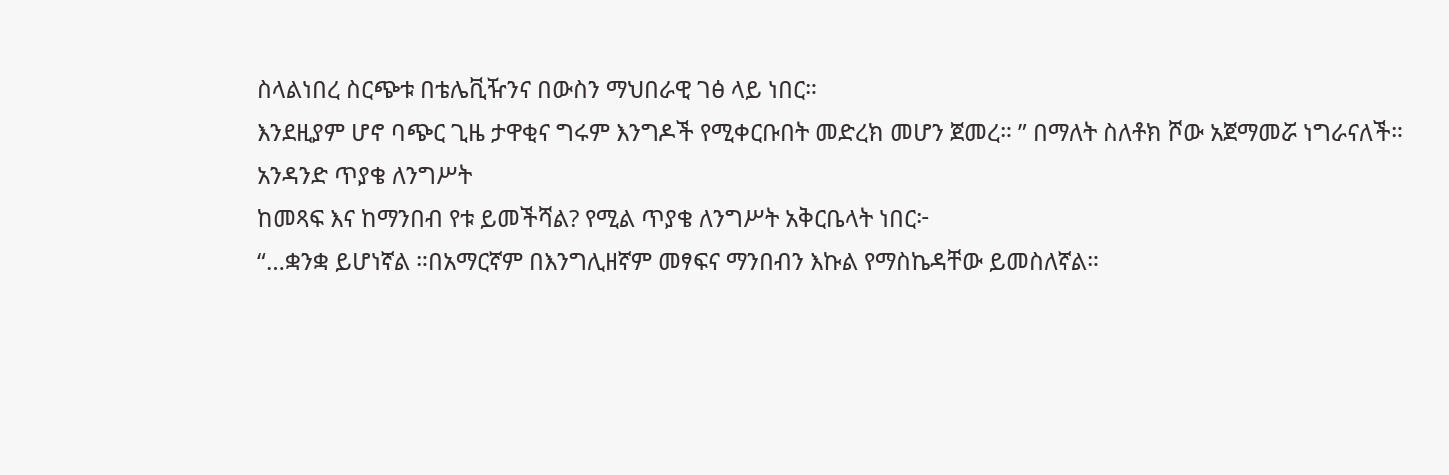ስላልነበረ ስርጭቱ በቴሌቪዥንና በውስን ማህበራዊ ገፅ ላይ ነበር።
እንደዚያም ሆኖ ባጭር ጊዜ ታዋቂና ግሩም እንግዶች የሚቀርቡበት መድረክ መሆን ጀመረ። ” በማለት ስለቶክ ሾው አጀማመሯ ነግራናለች።
አንዳንድ ጥያቄ ለንግሥት
ከመጻፍ እና ከማንበብ የቱ ይመችሻል? የሚል ጥያቄ ለንግሥት አቅርቤላት ነበር፦
“…ቋንቋ ይሆነኛል ።በአማርኛም በእንግሊዘኛም መፃፍና ማንበብን እኩል የማስኬዳቸው ይመስለኛል።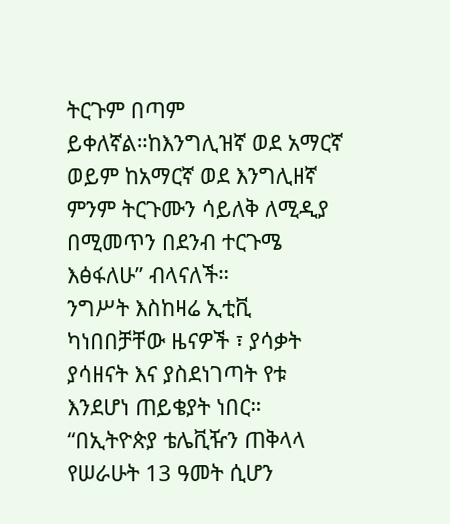ትርጉም በጣም ይቀለኛል።ከእንግሊዝኛ ወደ አማርኛ ወይም ከአማርኛ ወደ እንግሊዘኛ ምንም ትርጉሙን ሳይለቅ ለሚዲያ በሚመጥን በደንብ ተርጉሜ እፅፋለሁ” ብላናለች።
ንግሥት እስከዛሬ ኢቲቪ ካነበበቻቸው ዜናዎች ፣ ያሳቃት ያሳዘናት እና ያስደነገጣት የቱ እንደሆነ ጠይቄያት ነበር።
“በኢትዮጵያ ቴሌቪዥን ጠቅላላ የሠራሁት 13 ዓመት ሲሆን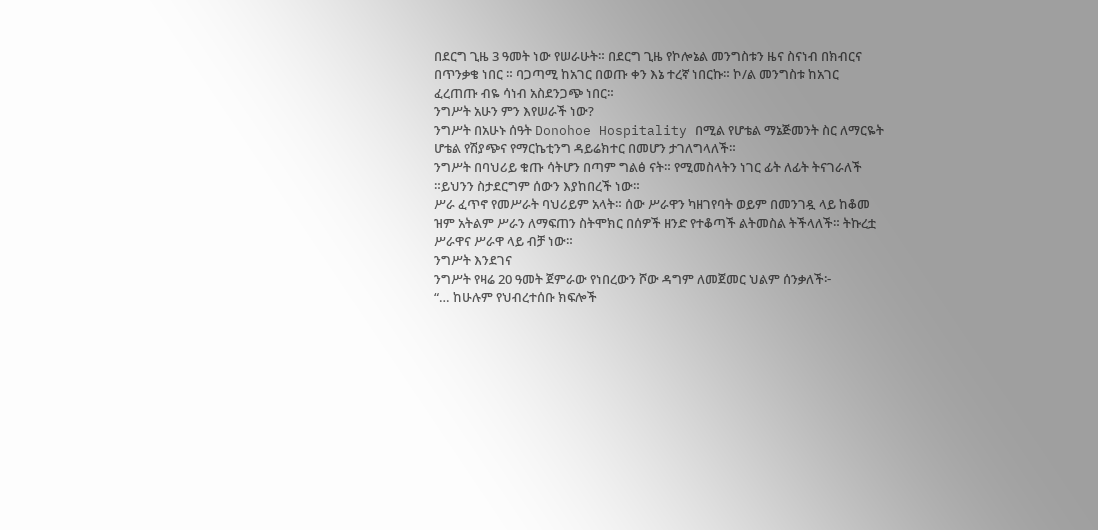በደርግ ጊዜ 3 ዓመት ነው የሠራሁት። በደርግ ጊዜ የኮሎኔል መንግስቱን ዜና ስናነብ በክብርና በጥንቃቄ ነበር ። ባጋጣሚ ከአገር በወጡ ቀን እኔ ተረኛ ነበርኩ። ኮ/ል መንግስቱ ከአገር ፈረጠጡ ብዬ ሳነብ አስደንጋጭ ነበር።
ንግሥት አሁን ምን እየሠራች ነው?
ንግሥት በአሁኑ ሰዓት Donohoe Hospitality በሚል የሆቴል ማኔጅመንት ስር ለማርዬት ሆቴል የሽያጭና የማርኬቲንግ ዳይሬክተር በመሆን ታገለግላለች።
ንግሥት በባህሪይ ቁጡ ሳትሆን በጣም ግልፅ ናት። የሚመስላትን ነገር ፊት ለፊት ትናገራለች ።ይህንን ስታደርግም ሰውን እያከበረች ነው።
ሥራ ፈጥኖ የመሥራት ባህሪይም አላት። ሰው ሥራዋን ካዘገየባት ወይም በመንገዷ ላይ ከቆመ ዝም አትልም ሥራን ለማፍጠን ስትሞክር በሰዎች ዘንድ የተቆጣች ልትመስል ትችላለች። ትኩረቷ ሥራዋና ሥራዋ ላይ ብቻ ነው።
ንግሥት እንደገና
ንግሥት የዛሬ 20 ዓመት ጀምራው የነበረውን ሾው ዳግም ለመጀመር ህልም ሰንቃለች፦
“… ከሁሉም የህብረተሰቡ ክፍሎች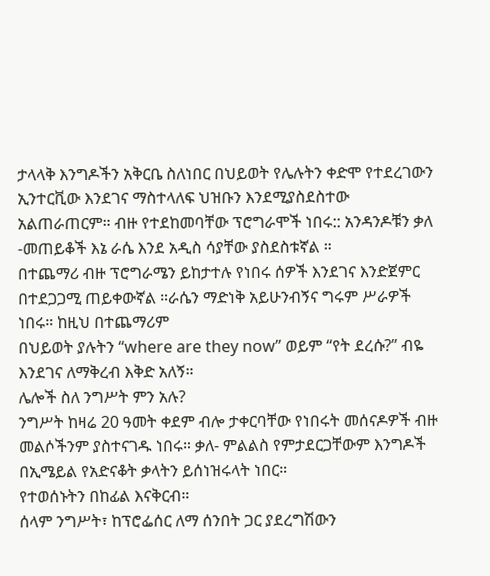ታላላቅ እንግዶችን አቅርቤ ስለነበር በህይወት የሌሉትን ቀድሞ የተደረገውን ኢንተርቪው እንደገና ማስተላለፍ ህዝቡን እንደሚያስደስተው አልጠራጠርም። ብዙ የተደከመባቸው ፕሮግራሞች ነበሩ:: አንዳንዶቹን ቃለ -መጠይቆች እኔ ራሴ እንደ አዲስ ሳያቸው ያስደስቱኛል ።
በተጨማሪ ብዙ ፕሮግራሜን ይከታተሉ የነበሩ ሰዎች እንደገና እንድጀምር በተደጋጋሚ ጠይቀውኛል ።ራሴን ማድነቅ አይሁንብኝና ግሩም ሥራዎች ነበሩ። ከዚህ በተጨማሪም
በህይወት ያሉትን “where are they now” ወይም “የት ደረሱ?” ብዬ እንደገና ለማቅረብ እቅድ አለኝ።
ሌሎች ስለ ንግሥት ምን አሉ?
ንግሥት ከዛሬ 20 ዓመት ቀደም ብሎ ታቀርባቸው የነበሩት መሰናዶዎች ብዙ መልሶችንም ያስተናገዱ ነበሩ። ቃለ- ምልልስ የምታደርጋቸውም እንግዶች በኢሜይል የአድናቆት ቃላትን ይሰነዝሩላት ነበር።
የተወሰኑትን በከፊል እናቅርብ።
ሰላም ንግሥት፣ ከፕሮፌሰር ለማ ሰንበት ጋር ያደረግሽውን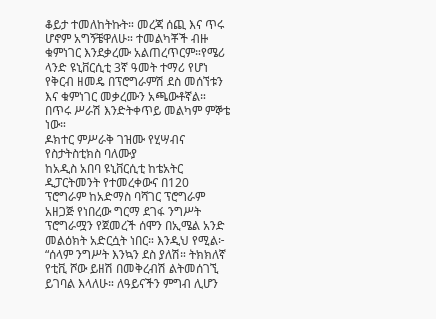ቆይታ ተመለከትኩት። መረጃ ሰጪ እና ጥሩ ሆኖም አግኝቼዋለሁ። ተመልካቾች ብዙ ቁምነገር እንደቃረሙ አልጠረጥርም።የሜሪ ላንድ ዩኒቨርሲቲ 3ኛ ዓመት ተማሪ የሆነ የቅርብ ዘመዴ በፕሮግራምሽ ደስ መሰኘቱን እና ቁምነገር መቃረሙን አጫውቶኛል።
በጥሩ ሥራሽ እንድትቀጥይ መልካም ምኞቴ ነው።
ዶክተር ምሥራቅ ገዝሙ የሂሣብና የስታትስቲክስ ባለሙያ
ከአዲስ አበባ ዩኒቨርሲቲ ከቴአትር ዲፓርትመንት የተመረቀውና በ120 ፕሮግራም ከአድማስ ባሻገር ፕሮግራም አዘጋጅ የነበረው ግርማ ደገፋ ንግሥት ፕሮግራሟን የጀመረች ሰሞን በኢሜል አንድ መልዕክት አድርሷት ነበር። እንዲህ የሚል፦
“ሰላም ንግሥት እንኳን ደስ ያለሽ። ትክክለኛ የቲቪ ሾው ይዘሽ በመቅረብሽ ልትመሰገኚ ይገባል እላለሁ። ለዓይናችን ምግብ ሊሆን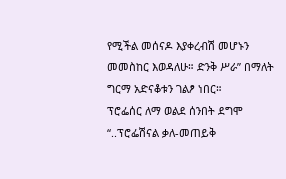የሚችል መሰናዶ እያቀረብሽ መሆኑን መመስከር እወዳለሁ። ድንቅ ሥራ” በማለት ግርማ አድናቆቱን ገልፆ ነበር።
ፕሮፌሰር ለማ ወልደ ሰንበት ደግሞ
“..ፕሮፌሽናል ቃለ-መጠይቅ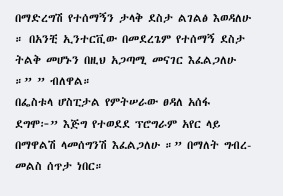በማድረግሽ የተሰማኝን ታላቅ ደስታ ልገልፅ እወዳለሁ ። በአንቺ ኢንተርቪው በመደረጌም የተሰማኝ ደስታ ትልቅ መሆኑን በዚህ አጋጣሚ መናገር እፈልጋለሁ ።” ” ብለዋል።
በፌስቱላ ሆስፒታል የምትሠራው ፀዳለ አሰፋ ደግሞ፦” እጅግ የተወደደ ፕሮግራም አየር ላይ በማዋልሽ ላመሰግንሽ እፈልጋለሁ ።” በማለት ግብረ- መልስ ሰጥታ ነበር።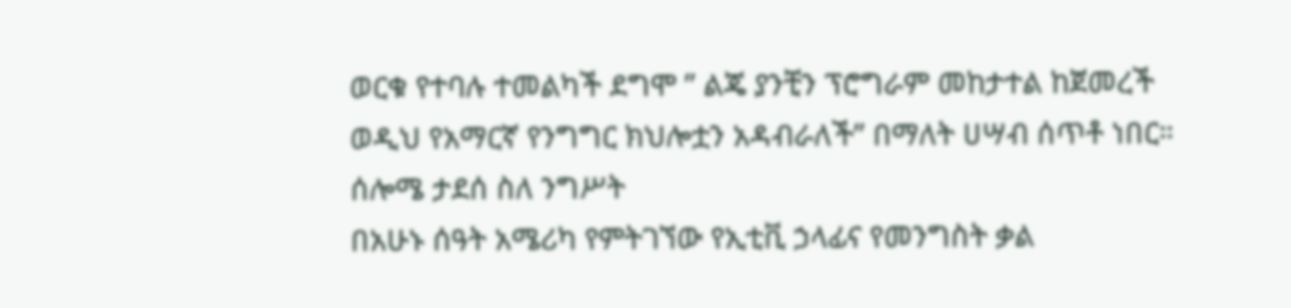ወርቁ የተባሉ ተመልካች ደግሞ ” ልጄ ያንቺን ፕሮግራም መከታተል ከጀመረች ወዲህ የአማርኛ የንግግር ክህሎቷን አዳብራለች” በማለት ሀሣብ ሰጥቶ ነበር።
ሰሎሜ ታደሰ ስለ ንግሥት
በአሁኑ ሰዓት አሜሪካ የምትገኘው የኢቲቪ ኃላፊና የመንግስት ቃል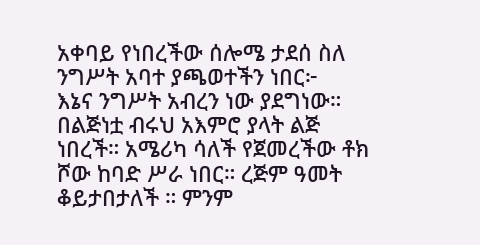አቀባይ የነበረችው ሰሎሜ ታደሰ ስለ ንግሥት አባተ ያጫወተችን ነበር፦
እኔና ንግሥት አብረን ነው ያደግነው። በልጅነቷ ብሩህ አእምሮ ያላት ልጅ ነበረች። አሜሪካ ሳለች የጀመረችው ቶክ ሾው ከባድ ሥራ ነበር። ረጅም ዓመት ቆይታበታለች ። ምንም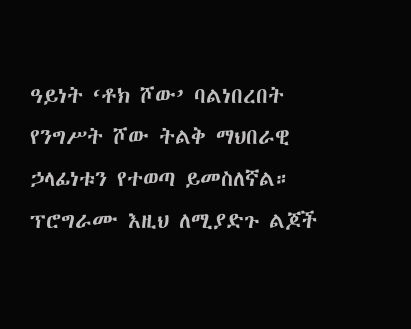ዓይነት ‘ቶክ ሾው’ ባልነበረበት የንግሥት ሾው ትልቅ ማህበራዊ ኃላፊነቱን የተወጣ ይመስለኛል።
ፕሮግራሙ እዚህ ለሚያድጉ ልጆች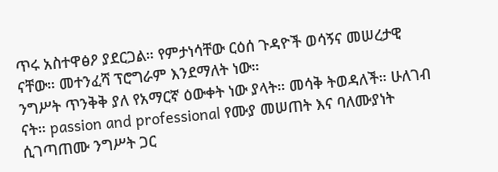ጥሩ አስተዋፅዖ ያደርጋል። የምታነሳቸው ርዕሰ ጉዳዮች ወሳኝና መሠረታዊ ናቸው። መተንፈሻ ፕሮግራም እንደማለት ነው።
ንግሥት ጥንቅቅ ያለ የአማርኛ ዕውቀት ነው ያላት። መሳቅ ትወዳለች። ሁለገብ ናት። passion and professional የሙያ መሠጠት እና ባለሙያነት ሲገጣጠሙ ንግሥት ጋር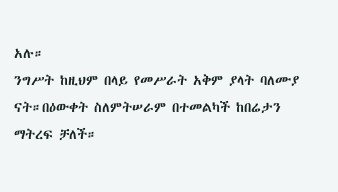አሉ።
ንግሥት ከዚህም በላይ የመሥራት አቅም ያላት ባለሙያ ናት።በዕውቀት ስለምትሠራም በተመልካች ከበሬታን ማትረፍ ቻለች።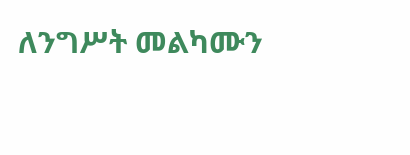ለንግሥት መልካሙን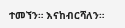ተመኘን። እናከብርሻለን።